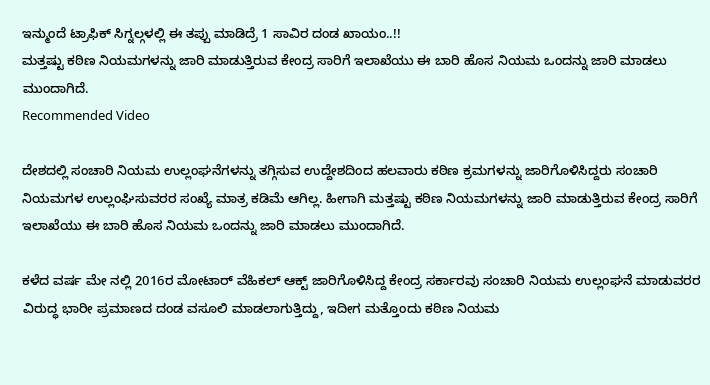ಇನ್ಮುಂದೆ ಟ್ರಾಫಿಕ್ ಸಿಗ್ನಲ್ಗಳಲ್ಲಿ ಈ ತಪ್ಪು ಮಾಡಿದ್ರೆ 1 ಸಾವಿರ ದಂಡ ಖಾಯಂ..!!
ಮತ್ತಷ್ಟು ಕಠಿಣ ನಿಯಮಗಳನ್ನು ಜಾರಿ ಮಾಡುತ್ತಿರುವ ಕೇಂದ್ರ ಸಾರಿಗೆ ಇಲಾಖೆಯು ಈ ಬಾರಿ ಹೊಸ ನಿಯಮ ಒಂದನ್ನು ಜಾರಿ ಮಾಡಲು ಮುಂದಾಗಿದೆ.
Recommended Video

ದೇಶದಲ್ಲಿ ಸಂಚಾರಿ ನಿಯಮ ಉಲ್ಲಂಘನೆಗಳನ್ನು ತಗ್ಗಿಸುವ ಉದ್ದೇಶದಿಂದ ಹಲವಾರು ಕಠಿಣ ಕ್ರಮಗಳನ್ನು ಜಾರಿಗೊಳಿಸಿದ್ದರು ಸಂಚಾರಿ ನಿಯಮಗಳ ಉಲ್ಲಂಘಿಸುವರರ ಸಂಖ್ಯೆ ಮಾತ್ರ ಕಡಿಮೆ ಆಗಿಲ್ಲ. ಹೀಗಾಗಿ ಮತ್ತಷ್ಟು ಕಠಿಣ ನಿಯಮಗಳನ್ನು ಜಾರಿ ಮಾಡುತ್ತಿರುವ ಕೇಂದ್ರ ಸಾರಿಗೆ ಇಲಾಖೆಯು ಈ ಬಾರಿ ಹೊಸ ನಿಯಮ ಒಂದನ್ನು ಜಾರಿ ಮಾಡಲು ಮುಂದಾಗಿದೆ.

ಕಳೆದ ವರ್ಷ ಮೇ ನಲ್ಲಿ 2016ರ ಮೋಟಾರ್ ವೆಹಿಕಲ್ ಆಕ್ಟ್ ಜಾರಿಗೊಳಿಸಿದ್ದ ಕೇಂದ್ರ ಸರ್ಕಾರವು ಸಂಚಾರಿ ನಿಯಮ ಉಲ್ಲಂಘನೆ ಮಾಡುವರರ ವಿರುದ್ಧ ಭಾರೀ ಪ್ರಮಾಣದ ದಂಡ ವಸೂಲಿ ಮಾಡಲಾಗುತ್ತಿದ್ದು, ಇದೀಗ ಮತ್ತೊಂದು ಕಠಿಣ ನಿಯಮ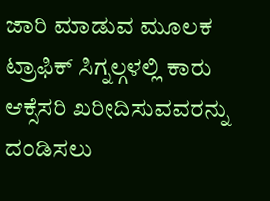ಜಾರಿ ಮಾಡುವ ಮೂಲಕ ಟ್ರಾಫಿಕ್ ಸಿಗ್ನಲ್ಗಳಲ್ಲಿ ಕಾರು ಆಕ್ಸೆಸರಿ ಖರೀದಿಸುವವರನ್ನು ದಂಡಿಸಲು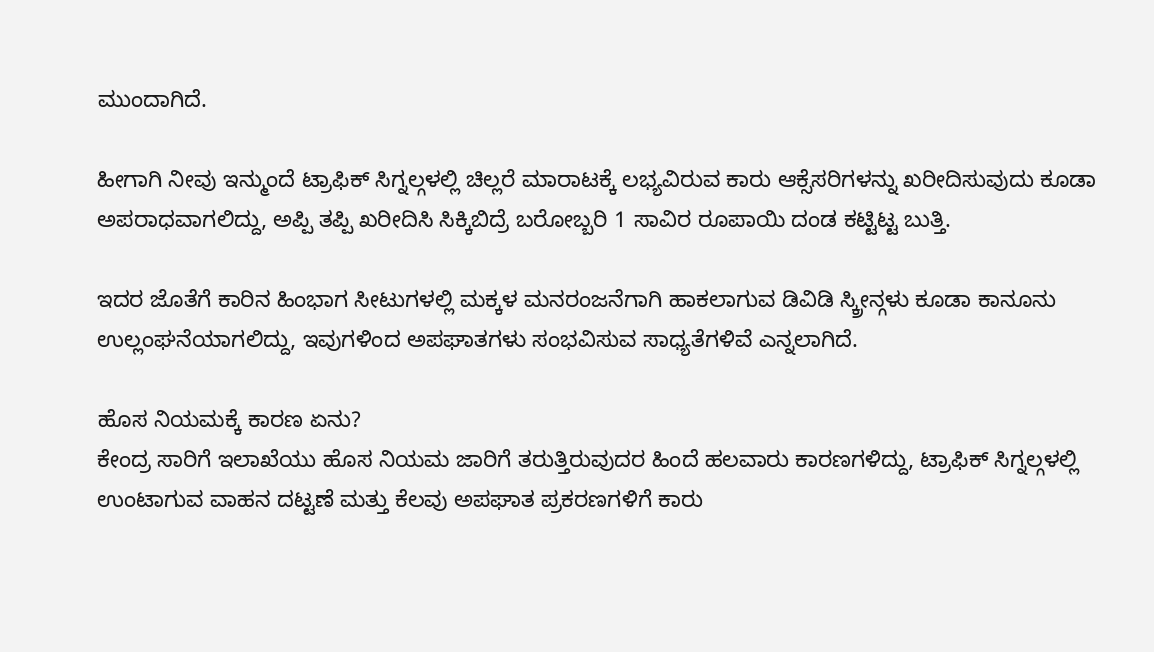ಮುಂದಾಗಿದೆ.

ಹೀಗಾಗಿ ನೀವು ಇನ್ಮುಂದೆ ಟ್ರಾಫಿಕ್ ಸಿಗ್ನಲ್ಗಳಲ್ಲಿ ಚಿಲ್ಲರೆ ಮಾರಾಟಕ್ಕೆ ಲಭ್ಯವಿರುವ ಕಾರು ಆಕ್ಸೆಸರಿಗಳನ್ನು ಖರೀದಿಸುವುದು ಕೂಡಾ ಅಪರಾಧವಾಗಲಿದ್ದು, ಅಪ್ಪಿ ತಪ್ಪಿ ಖರೀದಿಸಿ ಸಿಕ್ಕಿಬಿದ್ರೆ ಬರೋಬ್ಬರಿ 1 ಸಾವಿರ ರೂಪಾಯಿ ದಂಡ ಕಟ್ಟಿಟ್ಟ ಬುತ್ತಿ.

ಇದರ ಜೊತೆಗೆ ಕಾರಿನ ಹಿಂಭಾಗ ಸೀಟುಗಳಲ್ಲಿ ಮಕ್ಕಳ ಮನರಂಜನೆಗಾಗಿ ಹಾಕಲಾಗುವ ಡಿವಿಡಿ ಸ್ಕ್ರೀನ್ಗಳು ಕೂಡಾ ಕಾನೂನು ಉಲ್ಲಂಘನೆಯಾಗಲಿದ್ದು, ಇವುಗಳಿಂದ ಅಪಘಾತಗಳು ಸಂಭವಿಸುವ ಸಾಧ್ಯತೆಗಳಿವೆ ಎನ್ನಲಾಗಿದೆ.

ಹೊಸ ನಿಯಮಕ್ಕೆ ಕಾರಣ ಏನು?
ಕೇಂದ್ರ ಸಾರಿಗೆ ಇಲಾಖೆಯು ಹೊಸ ನಿಯಮ ಜಾರಿಗೆ ತರುತ್ತಿರುವುದರ ಹಿಂದೆ ಹಲವಾರು ಕಾರಣಗಳಿದ್ದು, ಟ್ರಾಫಿಕ್ ಸಿಗ್ನಲ್ಗಳಲ್ಲಿ ಉಂಟಾಗುವ ವಾಹನ ದಟ್ಟಣೆ ಮತ್ತು ಕೆಲವು ಅಪಘಾತ ಪ್ರಕರಣಗಳಿಗೆ ಕಾರು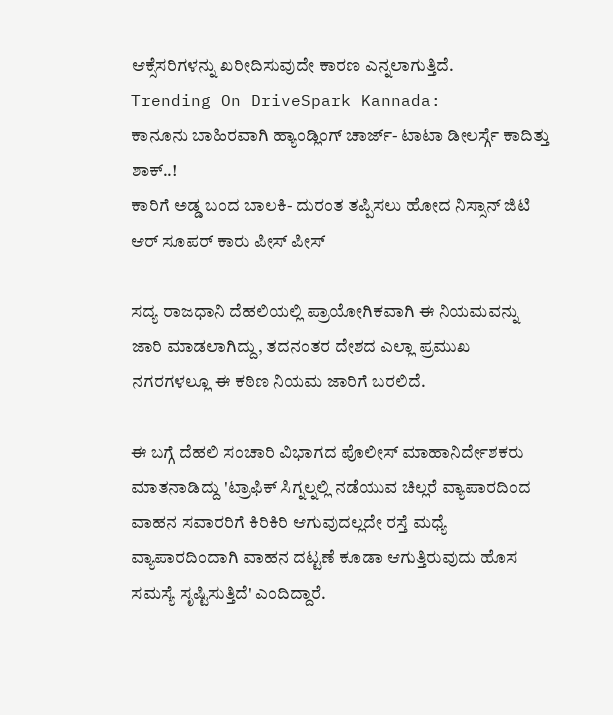ಆಕ್ಸೆಸರಿಗಳನ್ನು ಖರೀದಿಸುವುದೇ ಕಾರಣ ಎನ್ನಲಾಗುತ್ತಿದೆ.
Trending On DriveSpark Kannada:
ಕಾನೂನು ಬಾಹಿರವಾಗಿ ಹ್ಯಾಂಡ್ಲಿಂಗ್ ಚಾರ್ಜ್- ಟಾಟಾ ಡೀಲರ್ಸ್ಗೆ ಕಾದಿತ್ತು ಶಾಕ್..!
ಕಾರಿಗೆ ಅಡ್ಡ ಬಂದ ಬಾಲಕಿ- ದುರಂತ ತಪ್ಪಿಸಲು ಹೋದ ನಿಸ್ಸಾನ್ ಜಿಟಿ ಆರ್ ಸೂಪರ್ ಕಾರು ಪೀಸ್ ಪೀಸ್

ಸದ್ಯ ರಾಜಧಾನಿ ದೆಹಲಿಯಲ್ಲಿ ಪ್ರಾಯೋಗಿಕವಾಗಿ ಈ ನಿಯಮವನ್ನು ಜಾರಿ ಮಾಡಲಾಗಿದ್ದು, ತದನಂತರ ದೇಶದ ಎಲ್ಲಾ ಪ್ರಮುಖ ನಗರಗಳಲ್ಲೂ ಈ ಕಠಿಣ ನಿಯಮ ಜಾರಿಗೆ ಬರಲಿದೆ.

ಈ ಬಗ್ಗೆ ದೆಹಲಿ ಸಂಚಾರಿ ವಿಭಾಗದ ಪೊಲೀಸ್ ಮಾಹಾನಿರ್ದೇಶಕರು ಮಾತನಾಡಿದ್ದು 'ಟ್ರಾಫಿಕ್ ಸಿಗ್ನಲ್ನಲ್ಲಿ ನಡೆಯುವ ಚಿಲ್ಲರೆ ವ್ಯಾಪಾರದಿಂದ ವಾಹನ ಸವಾರರಿಗೆ ಕಿರಿಕಿರಿ ಆಗುವುದಲ್ಲದೇ ರಸ್ತೆ ಮಧ್ಯೆ ವ್ಯಾಪಾರದಿಂದಾಗಿ ವಾಹನ ದಟ್ಟಣೆ ಕೂಡಾ ಆಗುತ್ತಿರುವುದು ಹೊಸ ಸಮಸ್ಯೆ ಸೃಷ್ಟಿಸುತ್ತಿದೆ' ಎಂದಿದ್ದಾರೆ.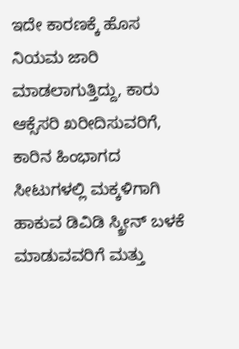ಇದೇ ಕಾರಣಕ್ಕೆ ಹೊಸ ನಿಯಮ ಜಾರಿ ಮಾಡಲಾಗುತ್ತಿದ್ದು, ಕಾರು ಆಕ್ಸೆಸರಿ ಖರೀದಿಸುವರಿಗೆ, ಕಾರಿನ ಹಿಂಭಾಗದ ಸೀಟುಗಳಲ್ಲಿ ಮಕ್ಕಳಿಗಾಗಿ ಹಾಕುವ ಡಿವಿಡಿ ಸ್ಕ್ರೀನ್ ಬಳಕೆ ಮಾಡುವವರಿಗೆ ಮತ್ತು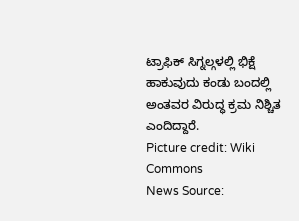ಟ್ರಾಫಿಕ್ ಸಿಗ್ನಲ್ಗಳಲ್ಲಿ ಭಿಕ್ಷೆ ಹಾಕುವುದು ಕಂಡು ಬಂದಲ್ಲಿ ಅಂತವರ ವಿರುದ್ಧ ಕ್ರಮ ನಿಶ್ಚಿತ ಎಂದಿದ್ದಾರೆ.
Picture credit: Wiki Commons
News Source: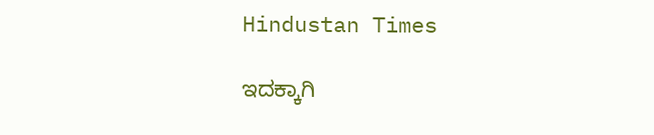Hindustan Times

ಇದಕ್ಕಾಗಿ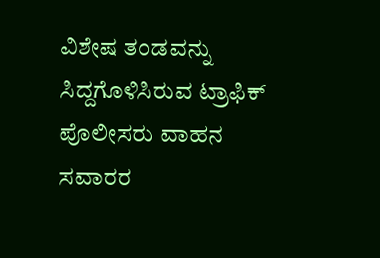ವಿಶೇಷ ತಂಡವನ್ನು ಸಿದ್ದಗೊಳಿಸಿರುವ ಟ್ರಾಫಿಕ್ ಪೊಲೀಸರು ವಾಹನ ಸವಾರರ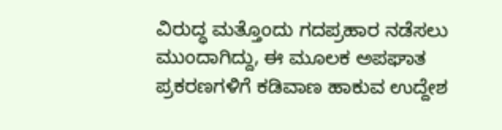ವಿರುದ್ಧ ಮತ್ತೊಂದು ಗದಪ್ರಹಾರ ನಡೆಸಲು ಮುಂದಾಗಿದ್ದು, ಈ ಮೂಲಕ ಅಪಘಾತ ಪ್ರಕರಣಗಳಿಗೆ ಕಡಿವಾಣ ಹಾಕುವ ಉದ್ದೇಶ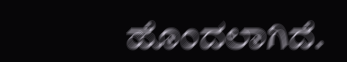ಹೊಂದಲಾಗಿದೆ.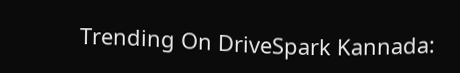Trending On DriveSpark Kannada: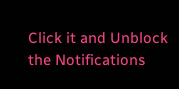Click it and Unblock the Notifications